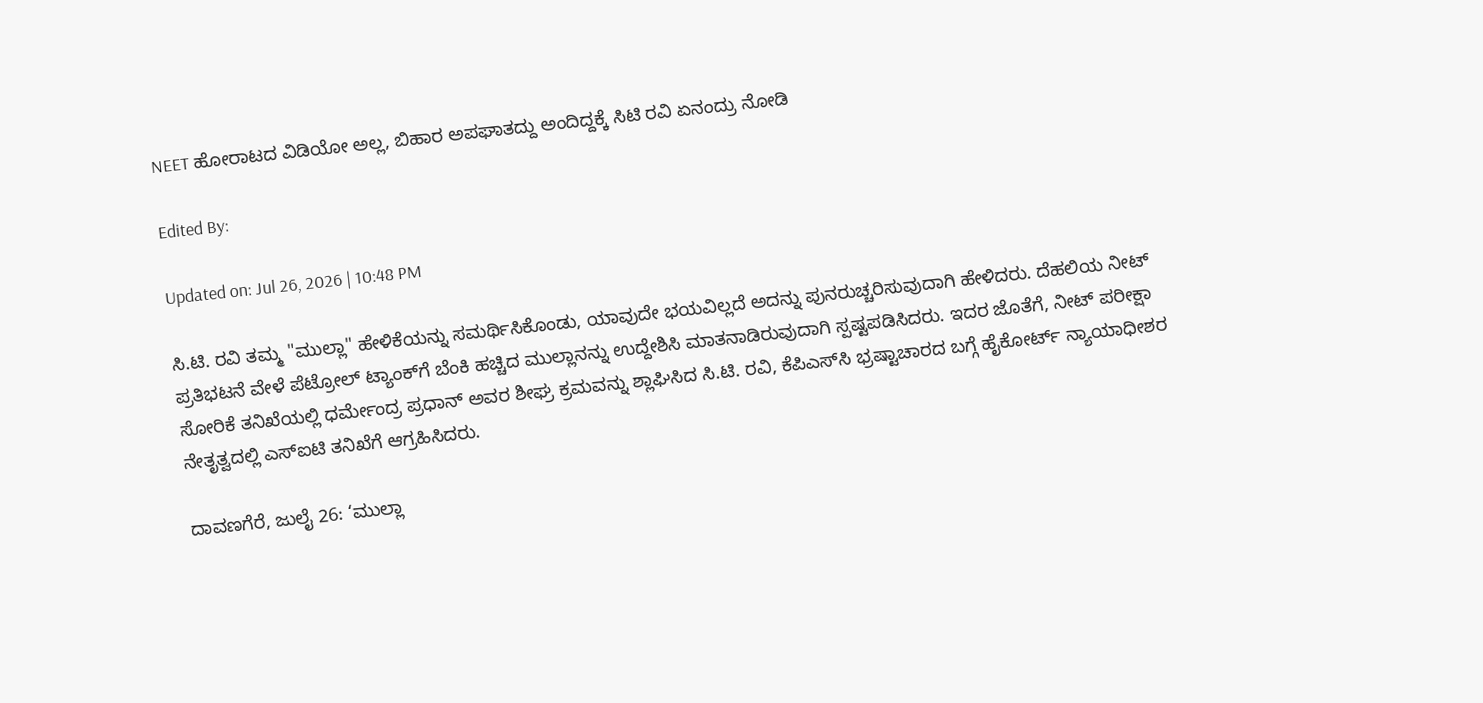NEET ಹೋರಾಟದ ವಿಡಿಯೋ ಅಲ್ಲ, ಬಿಹಾರ ಅಪಘಾತದ್ದು ಅಂದಿದ್ದಕ್ಕೆ ಸಿಟಿ ರವಿ ಏನಂದ್ರು ನೋಡಿ

Edited By:

Updated on: Jul 26, 2026 | 10:48 PM

ಸಿ.ಟಿ. ರವಿ ತಮ್ಮ "ಮುಲ್ಲಾ" ಹೇಳಿಕೆಯನ್ನು ಸಮರ್ಥಿಸಿಕೊಂಡು, ಯಾವುದೇ ಭಯವಿಲ್ಲದೆ ಅದನ್ನು ಪುನರುಚ್ಚರಿಸುವುದಾಗಿ ಹೇಳಿದರು. ದೆಹಲಿಯ ನೀಟ್ ಪ್ರತಿಭಟನೆ ವೇಳೆ ಪೆಟ್ರೋಲ್ ಟ್ಯಾಂಕ್‌ಗೆ ಬೆಂಕಿ ಹಚ್ಚಿದ ಮುಲ್ಲಾನನ್ನು ಉದ್ದೇಶಿಸಿ ಮಾತನಾಡಿರುವುದಾಗಿ ಸ್ಪಷ್ಟಪಡಿಸಿದರು. ಇದರ ಜೊತೆಗೆ, ನೀಟ್ ಪರೀಕ್ಷಾ ಸೋರಿಕೆ ತನಿಖೆಯಲ್ಲಿ ಧರ್ಮೇಂದ್ರ ಪ್ರಧಾನ್ ಅವರ ಶೀಘ್ರ ಕ್ರಮವನ್ನು ಶ್ಲಾಘಿಸಿದ ಸಿ.ಟಿ. ರವಿ, ಕೆಪಿಎಸ್‌ಸಿ ಭ್ರಷ್ಟಾಚಾರದ ಬಗ್ಗೆ ಹೈಕೋರ್ಟ್ ನ್ಯಾಯಾಧೀಶರ ನೇತೃತ್ವದಲ್ಲಿ ಎಸ್‌ಐಟಿ ತನಿಖೆಗೆ ಆಗ್ರಹಿಸಿದರು.

ದಾವಣಗೆರೆ, ಜುಲೈ 26: ‘ಮುಲ್ಲಾ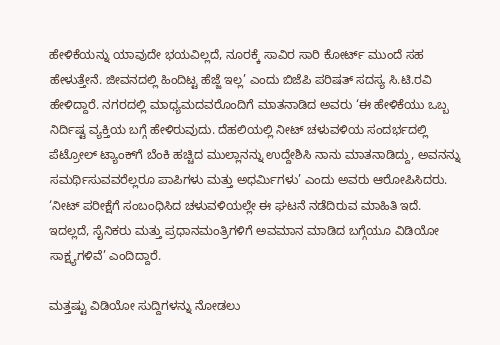ಹೇಳಿಕೆಯನ್ನು ಯಾವುದೇ ಭಯವಿಲ್ಲದೆ, ನೂರಕ್ಕೆ ಸಾವಿರ ಸಾರಿ ಕೋರ್ಟ್ ಮುಂದೆ ಸಹ ಹೇಳುತ್ತೇನೆ. ಜೀವನದಲ್ಲಿ ಹಿಂದಿಟ್ಟ ಹೆಜ್ಜೆ ಇಲ್ಲ’ ಎಂದು ಬಿಜೆಪಿ ಪರಿಷತ್ ಸದಸ್ಯ ಸಿ.ಟಿ.ರವಿ ಹೇಳಿದ್ದಾರೆ. ನಗರದಲ್ಲಿ ಮಾಧ್ಯಮದವರೊಂದಿಗೆ ಮಾತನಾಡಿದ ಅವರು ‘ಈ ಹೇಳಿಕೆಯು ಒಬ್ಬ ನಿರ್ದಿಷ್ಟ ವ್ಯಕ್ತಿಯ ಬಗ್ಗೆ ಹೇಳಿರುವುದು. ದೆಹಲಿಯಲ್ಲಿ ನೀಟ್ ಚಳುವಳಿಯ ಸಂದರ್ಭದಲ್ಲಿ ಪೆಟ್ರೋಲ್ ಟ್ಯಾಂಕ್‌ಗೆ ಬೆಂಕಿ ಹಚ್ಚಿದ ಮುಲ್ಲಾನನ್ನು ಉದ್ದೇಶಿಸಿ ನಾನು ಮಾತನಾಡಿದ್ದು, ಅವನನ್ನು ಸಮರ್ಥಿಸುವವರೆಲ್ಲರೂ ಪಾಪಿಗಳು ಮತ್ತು ಅಧರ್ಮಿಗಳು’ ಎಂದು ಅವರು ಆರೋಪಿಸಿದರು. ‘ನೀಟ್ ಪರೀಕ್ಷೆಗೆ ಸಂಬಂಧಿಸಿದ ಚಳುವಳಿಯಲ್ಲೇ ಈ ಘಟನೆ ನಡೆದಿರುವ ಮಾಹಿತಿ ಇದೆ. ಇದಲ್ಲದೆ, ಸೈನಿಕರು ಮತ್ತು ಪ್ರಧಾನಮಂತ್ರಿಗಳಿಗೆ ಅವಮಾನ ಮಾಡಿದ ಬಗ್ಗೆಯೂ ವಿಡಿಯೋ ಸಾಕ್ಷ್ಯಗಳಿವೆ’ ಎಂದಿದ್ದಾರೆ.

ಮತ್ತಷ್ಟು ವಿಡಿಯೋ ಸುದ್ದಿಗಳನ್ನು ನೋಡಲು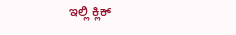ಇಲ್ಲಿ ಕ್ಲಿಕ್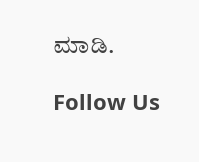ಮಾಡಿ.

Follow Us